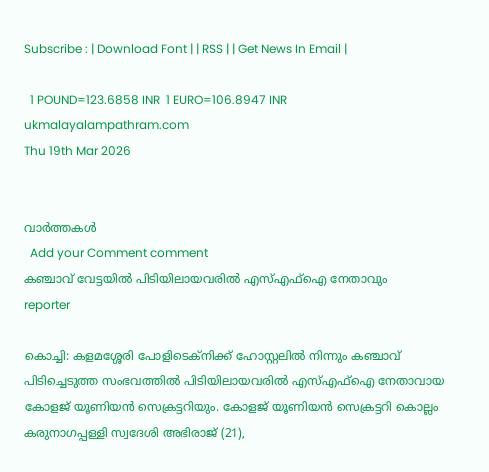Subscribe : | Download Font | | RSS | | Get News In Email |

  1 POUND=123.6858 INR  1 EURO=106.8947 INR
ukmalayalampathram.com
Thu 19th Mar 2026


വാര്‍ത്തകള്‍
  Add your Comment comment
കഞ്ചാവ് വേട്ടയില്‍ പിടിയിലായവരില്‍ എസ്എഫ്‌ഐ നേതാവും
reporter

കൊച്ചി: കളമശ്ശേരി പോളിടെക്നിക്ക് ഹോസ്റ്റലില്‍ നിന്നും കഞ്ചാവ് പിടിച്ചെടുത്ത സംഭവത്തില്‍ പിടിയിലായവരില്‍ എസ്എഫ്ഐ നേതാവായ കോളജ് യൂണിയന്‍ സെക്രട്ടറിയും. കോളജ് യൂണിയന്‍ സെക്രട്ടറി കൊല്ലം കരുനാഗപ്പള്ളി സ്വദേശി അഭിരാജ് (21),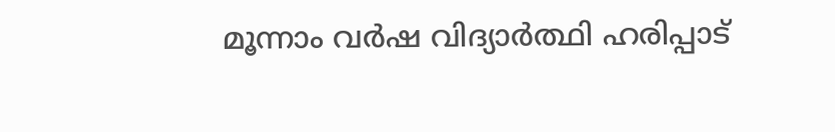മൂന്നാം വര്‍ഷ വിദ്യാര്‍ത്ഥി ഹരിപ്പാട്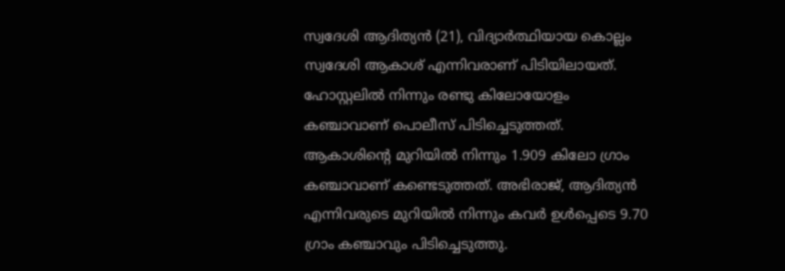സ്വദേശി ആദിത്യന്‍ (21), വിദ്യാര്‍ത്ഥിയായ കൊല്ലം സ്വദേശി ആകാശ് എന്നിവരാണ് പിടിയിലായത്. ഹോസ്റ്റലില്‍ നിന്നും രണ്ടു കിലോയോളം കഞ്ചാവാണ് പൊലീസ് പിടിച്ചെടുത്തത്. ആകാശിന്റെ മുറിയില്‍ നിന്നും 1.909 കിലോ ഗ്രാം കഞ്ചാവാണ് കണ്ടെടുത്തത്. അഭിരാജ്, ആദിത്യന്‍ എന്നിവരുടെ മുറിയില്‍ നിന്നും കവര്‍ ഉള്‍പ്പെടെ 9.70 ഗ്രാം കഞ്ചാവും പിടിച്ചെടുത്തു.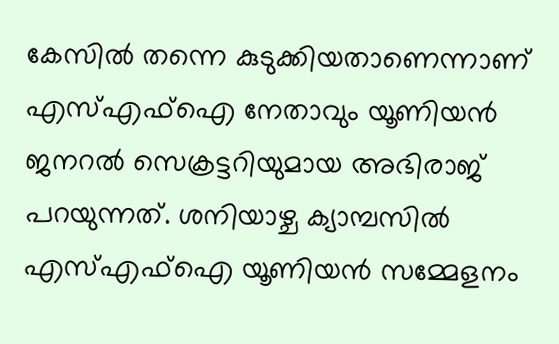കേസില്‍ തന്നെ കുടുക്കിയതാണെന്നാണ് എസ്എഫ്ഐ നേതാവും യൂണിയന്‍ ജനറല്‍ സെക്രട്ടറിയുമായ അഭിരാജ് പറയുന്നത്. ശനിയാഴ്ച ക്യാമ്പസില്‍ എസ്എഫ്ഐ യൂണിയന്‍ സമ്മേളനം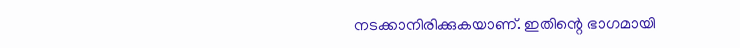നടക്കാനിരിക്കുകയാണ്. ഇതിന്റെ ഭാഗമായി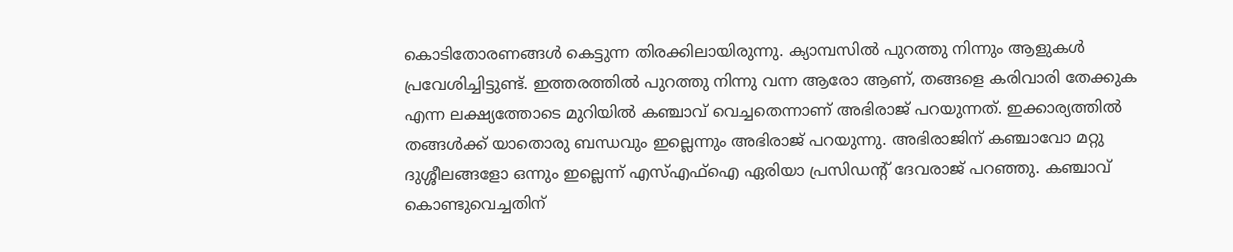കൊടിതോരണങ്ങള്‍ കെട്ടുന്ന തിരക്കിലായിരുന്നു. ക്യാമ്പസില്‍ പുറത്തു നിന്നും ആളുകള്‍ പ്രവേശിച്ചിട്ടുണ്ട്. ഇത്തരത്തില്‍ പുറത്തു നിന്നു വന്ന ആരോ ആണ്, തങ്ങളെ കരിവാരി തേക്കുക എന്ന ലക്ഷ്യത്തോടെ മുറിയില്‍ കഞ്ചാവ് വെച്ചതെന്നാണ് അഭിരാജ് പറയുന്നത്. ഇക്കാര്യത്തില്‍ തങ്ങള്‍ക്ക് യാതൊരു ബന്ധവും ഇല്ലെന്നും അഭിരാജ് പറയുന്നു. അഭിരാജിന് കഞ്ചാവോ മറ്റു ദുശ്ശീലങ്ങളോ ഒന്നും ഇല്ലെന്ന് എസ്എഫ്ഐ ഏരിയാ പ്രസിഡന്റ് ദേവരാജ് പറഞ്ഞു. കഞ്ചാവ് കൊണ്ടുവെച്ചതിന്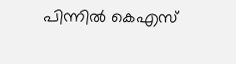പിന്നില്‍ കെഎസ്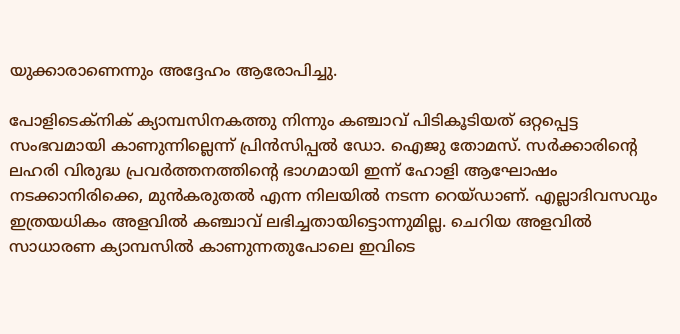യുക്കാരാണെന്നും അദ്ദേഹം ആരോപിച്ചു.

പോളിടെക്നിക് ക്യാമ്പസിനകത്തു നിന്നും കഞ്ചാവ് പിടികൂടിയത് ഒറ്റപ്പെട്ട സംഭവമായി കാണുന്നില്ലെന്ന് പ്രിന്‍സിപ്പല്‍ ഡോ. ഐജു തോമസ്. സര്‍ക്കാരിന്റെ ലഹരി വിരുദ്ധ പ്രവര്‍ത്തനത്തിന്റെ ഭാഗമായി ഇന്ന് ഹോളി ആഘോഷം നടക്കാനിരിക്കെ, മുന്‍കരുതല്‍ എന്ന നിലയില്‍ നടന്ന റെയ്ഡാണ്. എല്ലാദിവസവും ഇത്രയധികം അളവില്‍ കഞ്ചാവ് ലഭിച്ചതായിട്ടൊന്നുമില്ല. ചെറിയ അളവില്‍ സാധാരണ ക്യാമ്പസില്‍ കാണുന്നതുപോലെ ഇവിടെ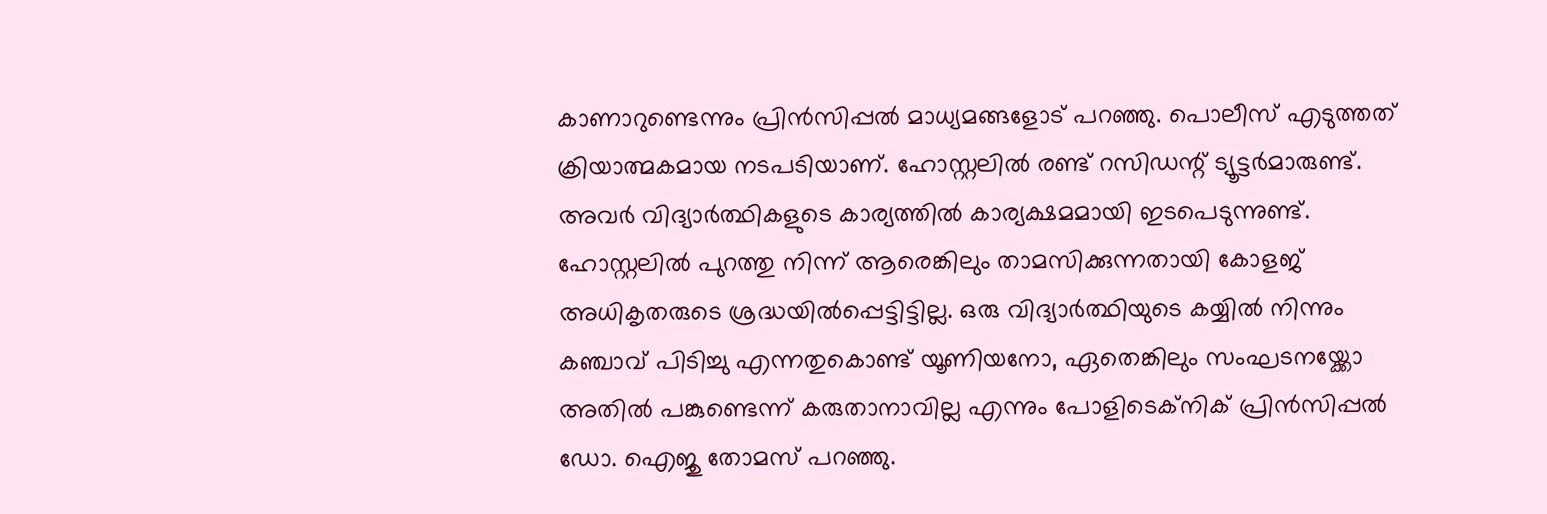കാണാറുണ്ടെന്നും പ്രിന്‍സിപ്പല്‍ മാധ്യമങ്ങളോട് പറഞ്ഞു. പൊലീസ് എടുത്തത് ക്രിയാത്മകമായ നടപടിയാണ്. ഹോസ്റ്റലില്‍ രണ്ട് റസിഡന്റ് ട്യൂട്ടര്‍മാരുണ്ട്. അവര്‍ വിദ്യാര്‍ത്ഥികളുടെ കാര്യത്തില്‍ കാര്യക്ഷമമായി ഇടപെടുന്നുണ്ട്. ഹോസ്റ്റലില്‍ പുറത്തു നിന്ന് ആരെങ്കിലും താമസിക്കുന്നതായി കോളജ് അധികൃതരുടെ ശ്രദ്ധയില്‍പ്പെട്ടിട്ടില്ല. ഒരു വിദ്യാര്‍ത്ഥിയുടെ കയ്യില്‍ നിന്നും കഞ്ചാവ് പിടിച്ചു എന്നതുകൊണ്ട് യൂണിയനോ, ഏതെങ്കിലും സംഘടനയ്ക്കോ അതില്‍ പങ്കുണ്ടെന്ന് കരുതാനാവില്ല എന്നും പോളിടെക്നിക് പ്രിന്‍സിപ്പല്‍ ഡോ. ഐജു തോമസ് പറഞ്ഞു.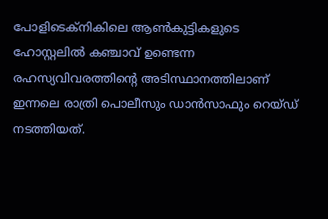പോളിടെക്നികിലെ ആണ്‍കുട്ടികളുടെ ഹോസ്റ്റലില്‍ കഞ്ചാവ് ഉണ്ടെന്ന രഹസ്യവിവരത്തിന്റെ അടിസ്ഥാനത്തിലാണ് ഇന്നലെ രാത്രി പൊലീസും ഡാന്‍സാഫും റെയ്ഡ് നടത്തിയത്.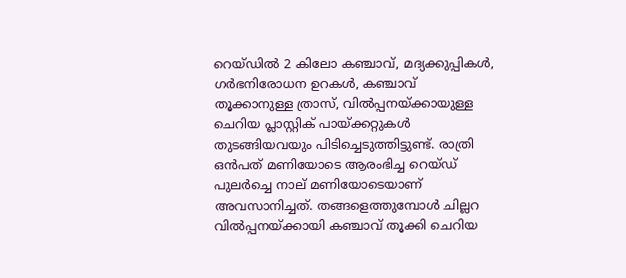റെയ്ഡില്‍ 2 കിലോ കഞ്ചാവ്, മദ്യക്കുപ്പികള്‍, ഗര്‍ഭനിരോധന ഉറകള്‍, കഞ്ചാവ് തൂക്കാനുള്ള ത്രാസ്, വില്‍പ്പനയ്ക്കായുള്ള ചെറിയ പ്ലാസ്റ്റിക് പായ്ക്കറ്റുകള്‍ തുടങ്ങിയവയും പിടിച്ചെടുത്തിട്ടുണ്ട്. രാത്രി ഒന്‍പത് മണിയോടെ ആരംഭിച്ച റെയ്ഡ് പുലര്‍ച്ചെ നാല് മണിയോടെയാണ് അവസാനിച്ചത്. തങ്ങളെത്തുമ്പോള്‍ ചില്ലറ വില്‍പ്പനയ്ക്കായി കഞ്ചാവ് തൂക്കി ചെറിയ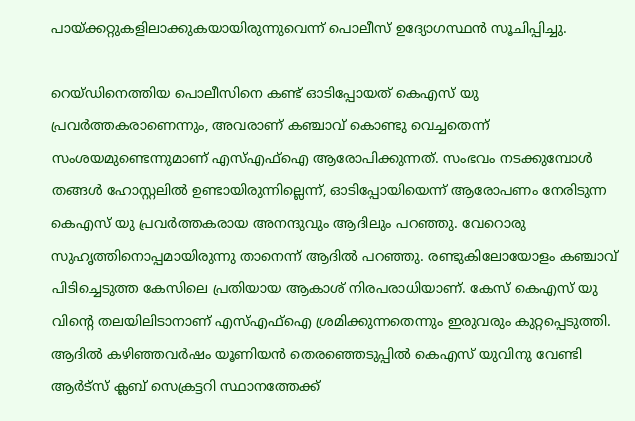പായ്ക്കറ്റുകളിലാക്കുകയായിരുന്നുവെന്ന് പൊലീസ് ഉദ്യോഗസ്ഥന്‍ സൂചിപ്പിച്ചു.

റെയ്ഡിനെത്തിയ പൊലീസിനെ കണ്ട് ഓടിപ്പോയത് കെഎസ് യു പ്രവര്‍ത്തകരാണെന്നും, അവരാണ് കഞ്ചാവ് കൊണ്ടു വെച്ചതെന്ന് സംശയമുണ്ടെന്നുമാണ് എസ്എഫ്ഐ ആരോപിക്കുന്നത്. സംഭവം നടക്കുമ്പോള്‍ തങ്ങള്‍ ഹോസ്റ്റലില്‍ ഉണ്ടായിരുന്നില്ലെന്ന്, ഓടിപ്പോയിയെന്ന് ആരോപണം നേരിടുന്ന കെഎസ് യു പ്രവര്‍ത്തകരായ അനന്ദുവും ആദിലും പറഞ്ഞു. വേറൊരു സുഹൃത്തിനൊപ്പമായിരുന്നു താനെന്ന് ആദില്‍ പറഞ്ഞു. രണ്ടുകിലോയോളം കഞ്ചാവ് പിടിച്ചെടുത്ത കേസിലെ പ്രതിയായ ആകാശ് നിരപരാധിയാണ്. കേസ് കെഎസ് യു വിന്റെ തലയിലിടാനാണ് എസ്എഫ്ഐ ശ്രമിക്കുന്നതെന്നും ഇരുവരും കുറ്റപ്പെടുത്തി. ആദില്‍ കഴിഞ്ഞവര്‍ഷം യൂണിയന്‍ തെരഞ്ഞെടുപ്പില്‍ കെഎസ് യുവിനു വേണ്ടി ആര്‍ട്‌സ് ക്ലബ് സെക്രട്ടറി സ്ഥാനത്തേക്ക്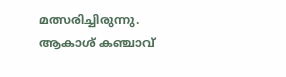മത്സരിച്ചിരുന്നു. ആകാശ് കഞ്ചാവ്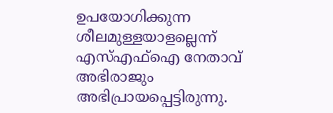ഉപയോഗിക്കുന്ന ശീലമുള്ളയാളല്ലെന്ന് എസ്എഫ്ഐ നേതാവ് അഭിരാജും അഭിപ്രായപ്പെട്ടിരുന്നു.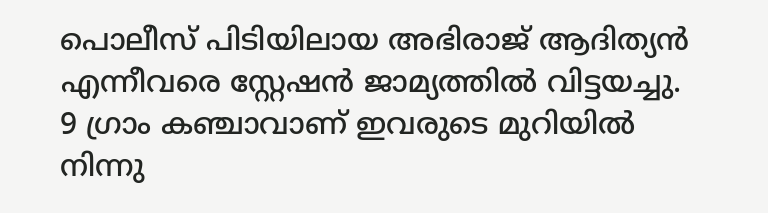പൊലീസ് പിടിയിലായ അഭിരാജ് ആദിത്യന്‍ എന്നീവരെ സ്റ്റേഷന്‍ ജാമ്യത്തില്‍ വിട്ടയച്ചു. 9 ഗ്രാം കഞ്ചാവാണ് ഇവരുടെ മുറിയില്‍ നിന്നു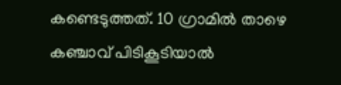കണ്ടെടുത്തത്. 10 ഗ്രാമില്‍ താഴെ കഞ്ചാവ് പിടികൂടിയാല്‍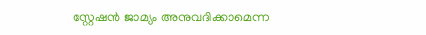സ്റ്റേഷന്‍ ജാമ്യം അനുവദിക്കാമെന്ന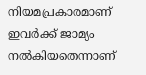നിയമപ്രകാരമാണ് ഇവര്‍ക്ക് ജാമ്യം നല്‍കിയതെന്നാണ്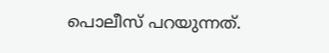പൊലീസ് പറയുന്നത്.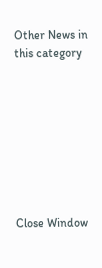Other News in this category








Close Window